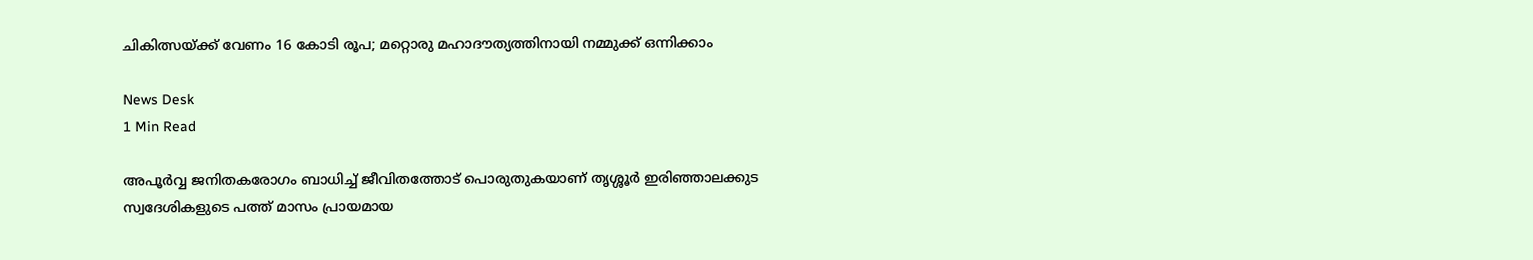ചികിത്സയ്ക്ക് വേണം 16 കോടി രൂപ; മറ്റൊരു മഹാദൗത്യത്തിനായി നമ്മുക്ക് ഒന്നിക്കാം

News Desk
1 Min Read

അപൂര്‍വ്വ ജനിതകരോഗം ബാധിച്ച് ജീവിതത്തോട് പൊരുതുകയാണ് തൃശ്ശൂര്‍ ഇരിഞ്ഞാലക്കുട സ്വദേശികളുടെ പത്ത് മാസം പ്രായമായ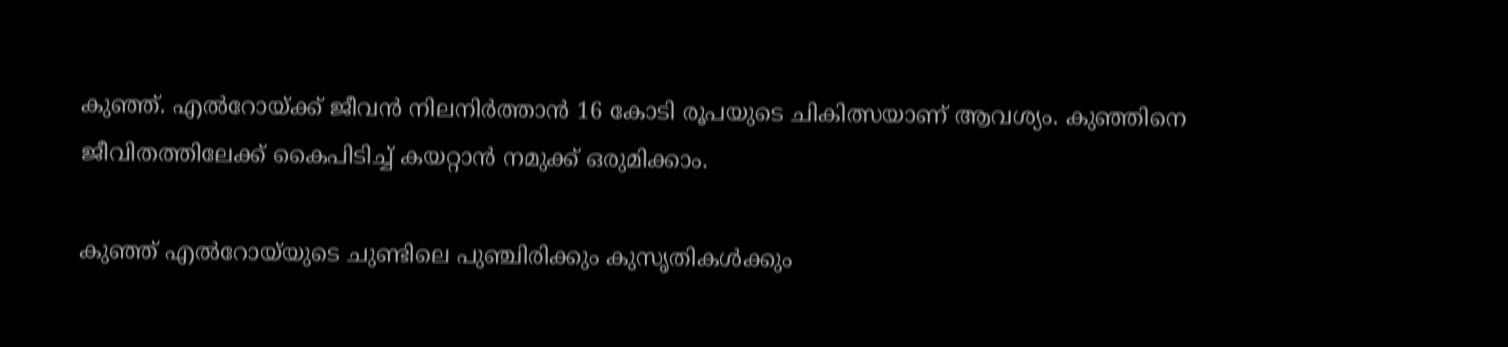കുഞ്ഞ്. എല്‍റോയ്ക്ക് ജീവന്‍ നിലനിര്‍ത്താന്‍ 16 കോടി രൂപയുടെ ചികിത്സയാണ് ആവശ്യം. കുഞ്ഞിനെ ജീവിതത്തിലേക്ക് കൈപിടിച്ച് കയറ്റാന്‍ നമുക്ക് ഒരുമിക്കാം.

കുഞ്ഞ് എല്‍റോയ്‌യുടെ ചുണ്ടിലെ പുഞ്ചിരിക്കും കുസൃതികള്‍ക്കും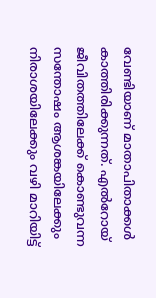വേണ്ടിയാണ് മാതാപിതാക്കള്‍ കാത്തിരിക്കുന്നത്. എല്‍റോയ് ജീവിതത്തിലേക്ക് കൊണ്ടുവന്ന സന്തോഷം ആശങ്കയിലേക്കും നിരാശയിലേക്കും വഴി മാറിയിട്ട്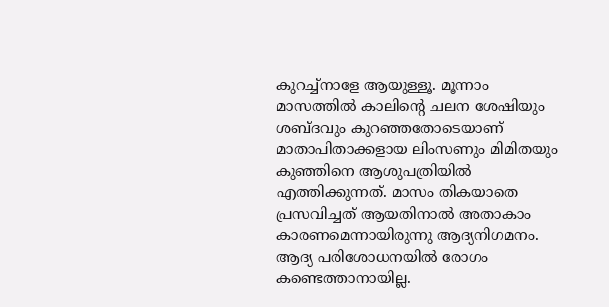കുറച്ച്‌നാളേ ആയുള്ളൂ. മൂന്നാം മാസത്തില്‍ കാലിന്റെ ചലന ശേഷിയും ശബ്ദവും കുറഞ്ഞതോടെയാണ് മാതാപിതാക്കളായ ലിംസണും മിമിതയും കുഞ്ഞിനെ ആശുപത്രിയില്‍ എത്തിക്കുന്നത്. മാസം തികയാതെ പ്രസവിച്ചത് ആയതിനാല്‍ അതാകാം കാരണമെന്നായിരുന്നു ആദ്യനിഗമനം. ആദ്യ പരിശോധനയില്‍ രോഗം കണ്ടെത്താനായില്ല.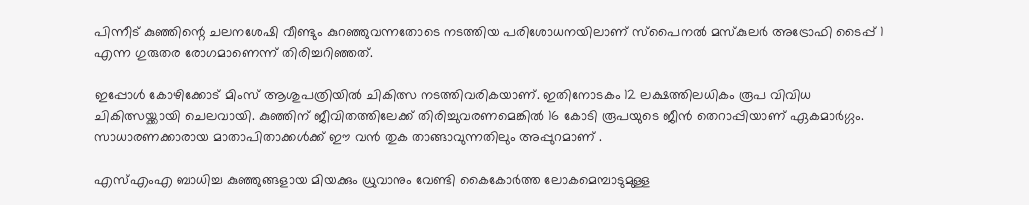പിന്നീട് കുഞ്ഞിന്റെ ചലനശേഷി വീണ്ടും കുറഞ്ഞുവന്നതോടെ നടത്തിയ പരിശോധനയിലാണ് സ്‌പൈനല്‍ മസ്‌കുലര്‍ അട്രോഫി ടൈപ്പ് 1 എന്ന ഗുരുതര രോഗമാണെന്ന് തിരിച്ചറിഞ്ഞത്.

ഇപ്പോള്‍ കോഴിക്കോട് മിംസ് ആശുപത്രിയില്‍ ചികിത്സ നടത്തിവരികയാണ്. ഇതിനോടകം 12 ലക്ഷത്തിലധികം രൂപ വിവിധ ചികിത്സയ്ക്കായി ചെലവായി. കുഞ്ഞിന് ജീവിതത്തിലേക്ക് തിരിച്ചുവരണമെങ്കില്‍ 16 കോടി രൂപയുടെ ജീന്‍ തെറാപ്പിയാണ് ഏകമാര്‍ഗ്ഗം. സാധാരണക്കാരായ മാതാപിതാക്കള്‍ക്ക് ഈ വന്‍ തുക താങ്ങാവുന്നതിലും അപ്പുറമാണ് .

എസ്എംഎ ബാധിച്ച കുഞ്ഞുങ്ങളായ മിയക്കും ധ്രുവാനും വേണ്ടി കൈകോര്‍ത്ത ലോകമെമ്പാടുമുള്ള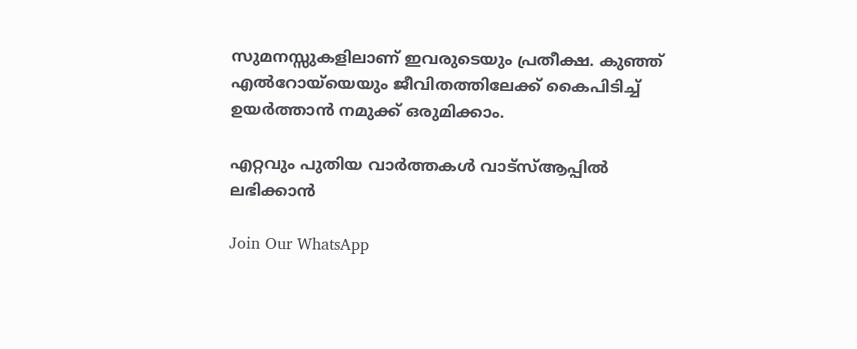സുമനസ്സുകളിലാണ് ഇവരുടെയും പ്രതീക്ഷ. കുഞ്ഞ് എല്‍റോയ്‌യെയും ജീവിതത്തിലേക്ക് കൈപിടിച്ച് ഉയര്‍ത്താന്‍ നമുക്ക് ഒരുമിക്കാം.

എറ്റവും പുതിയ വാർത്തകൾ വാട്സ്ആപ്പിൽ ലഭിക്കാൻ

Join Our WhatsApp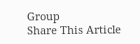Group
Share This Article